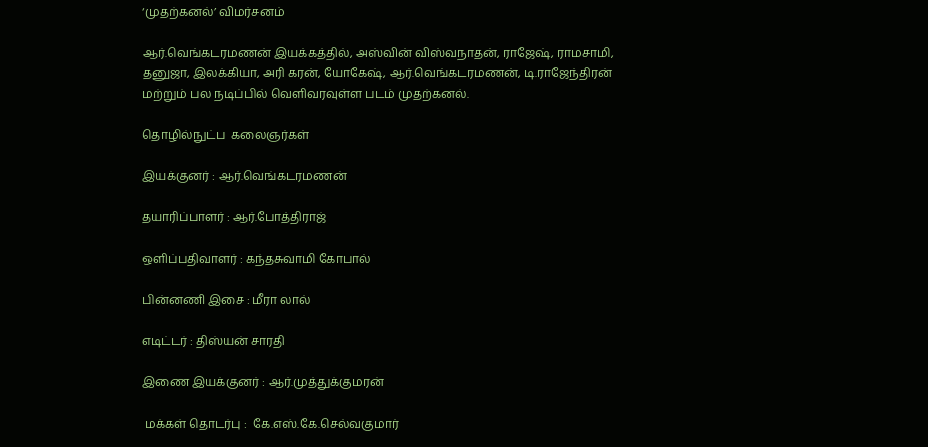‘முதற்கனல்’ விமர்சனம்

ஆர்.வெங்கடரமணன் இயக்கத்தில், அஸ்வின் விஸ்வநாதன், ராஜேஷ், ராமசாமி, தனுஜா, இலக்கியா, அரி கரன், யோகேஷ், ஆர்.வெங்கடரமணன், டி.ராஜேந்திரன் மற்றும் பல நடிப்பில் வெளிவரவுள்ள படம் முதற்கனல்.

தொழில்நுட்ப  கலைஞர்கள்

இயக்குனர் : ஆர்.வெங்கடரமணன்

தயாரிப்பாளர் : ஆர்.போத்திராஜ்

ஒளிப்பதிவாளர் : கந்தசுவாமி கோபால்

பின்னணி இசை : மீரா லால்

எடிட்டர் : திஸ்யன் சாரதி

இணை இயக்குனர் : ஆர்.முத்துக்குமரன்

 மக்கள் தொடர்பு :  கே.எஸ்.கே.செல்வகுமார்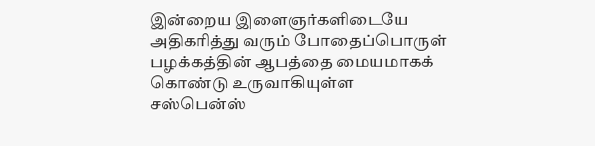இன்றைய இளைஞர்களிடையே அதிகரித்து வரும் போதைப்பொருள் பழக்கத்தின் ஆபத்தை மையமாகக் கொண்டு உருவாகியுள்ள சஸ்பென்ஸ்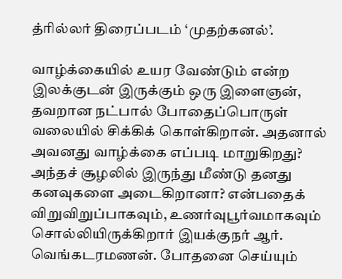த்ரில்லர் திரைப்படம் ‘முதற்கனல்’.

வாழ்க்கையில் உயர வேண்டும் என்ற இலக்குடன் இருக்கும் ஒரு இளைஞன், தவறான நட்பால் போதைப்பொருள் வலையில் சிக்கிக் கொள்கிறான். அதனால் அவனது வாழ்க்கை எப்படி மாறுகிறது? அந்தச் சூழலில் இருந்து மீண்டு தனது கனவுகளை அடைகிறானா? என்பதைக் விறுவிறுப்பாகவும், உணர்வுபூர்வமாகவும் சொல்லியிருக்கிறார் இயக்குநர் ஆர். வெங்கடரமணன். போதனை செய்யும்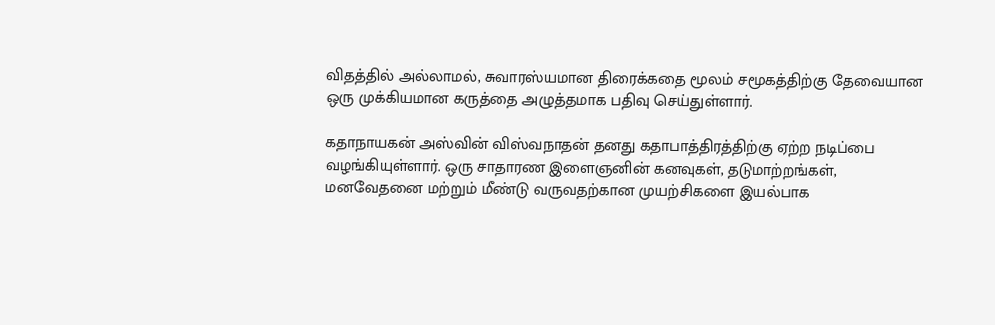விதத்தில் அல்லாமல், சுவாரஸ்யமான திரைக்கதை மூலம் சமூகத்திற்கு தேவையான ஒரு முக்கியமான கருத்தை அழுத்தமாக பதிவு செய்துள்ளார்.

கதாநாயகன் அஸ்வின் விஸ்வநாதன் தனது கதாபாத்திரத்திற்கு ஏற்ற நடிப்பை வழங்கியுள்ளார். ஒரு சாதாரண இளைஞனின் கனவுகள், தடுமாற்றங்கள், மனவேதனை மற்றும் மீண்டு வருவதற்கான முயற்சிகளை இயல்பாக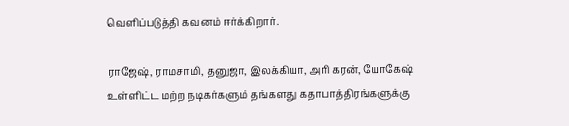வெளிப்படுத்தி கவனம் ஈர்க்கிறார்.

ராஜேஷ், ராமசாமி, தனுஜா, இலக்கியா, அரி கரன், யோகேஷ் உள்ளிட்ட மற்ற நடிகர்களும் தங்களது கதாபாத்திரங்களுக்கு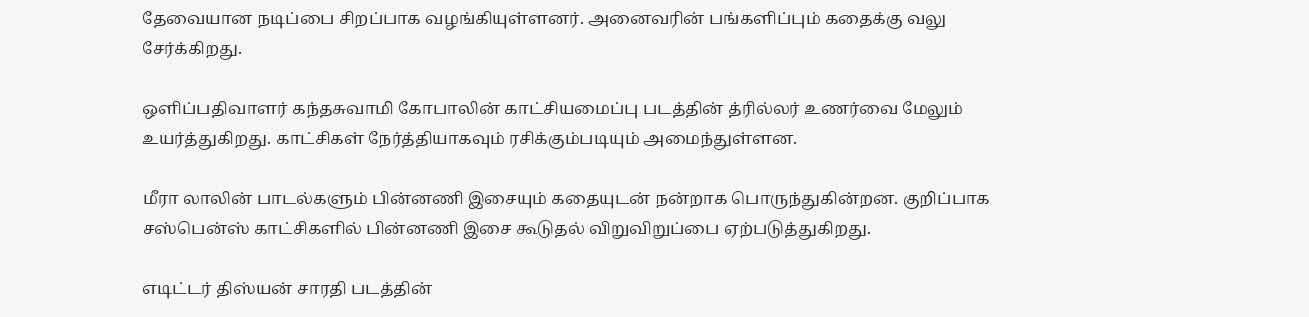தேவையான நடிப்பை சிறப்பாக வழங்கியுள்ளனர். அனைவரின் பங்களிப்பும் கதைக்கு வலு சேர்க்கிறது.

ஒளிப்பதிவாளர் கந்தசுவாமி கோபாலின் காட்சியமைப்பு படத்தின் த்ரில்லர் உணர்வை மேலும் உயர்த்துகிறது. காட்சிகள் நேர்த்தியாகவும் ரசிக்கும்படியும் அமைந்துள்ளன.

மீரா லாலின் பாடல்களும் பின்னணி இசையும் கதையுடன் நன்றாக பொருந்துகின்றன. குறிப்பாக சஸ்பென்ஸ் காட்சிகளில் பின்னணி இசை கூடுதல் விறுவிறுப்பை ஏற்படுத்துகிறது.

எடிட்டர் திஸ்யன் சாரதி படத்தின்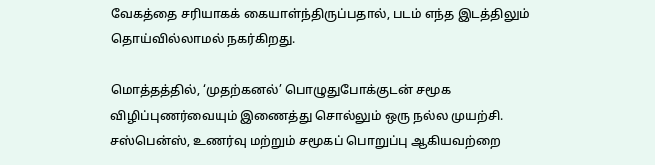வேகத்தை சரியாகக் கையாள்ந்திருப்பதால், படம் எந்த இடத்திலும் தொய்வில்லாமல் நகர்கிறது.

மொத்தத்தில், ‘முதற்கனல்’ பொழுதுபோக்குடன் சமூக விழிப்புணர்வையும் இணைத்து சொல்லும் ஒரு நல்ல முயற்சி. சஸ்பென்ஸ், உணர்வு மற்றும் சமூகப் பொறுப்பு ஆகியவற்றை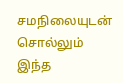சமநிலையுடன் சொல்லும் இந்த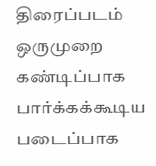திரைப்படம் ஒருமுறை கண்டிப்பாக பார்க்கக்கூடிய படைப்பாக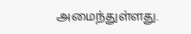அமைந்துள்ளது.